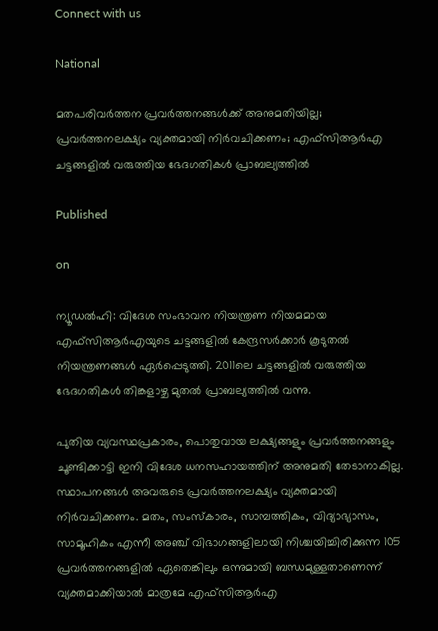Connect with us

National

മതപരിവർത്തന പ്രവർത്തനങ്ങൾക്ക് അനുമതിയില്ല; പ്രവർത്തനലക്ഷ്യം വ്യക്തമായി നിർവചിക്കണം; എഫ്സിആർഎ ചട്ടങ്ങളിൽ വരുത്തിയ ഭേദഗതികൾ പ്രാബല്യത്തിൽ

Published

on

ന്യൂഡൽഹി: വിദേശ സംഭാവന നിയന്ത്രണ നിയമമായ എഫ്സിആർഎയുടെ ചട്ടങ്ങളിൽ കേന്ദ്രസർക്കാർ കൂടുതൽ നിയന്ത്രണങ്ങൾ ഏർപ്പെടുത്തി. 2011ലെ ചട്ടങ്ങളിൽ വരുത്തിയ ഭേദഗതികൾ തിങ്കളാഴ്ച മുതൽ പ്രാബല്യത്തിൽ വന്നു.

പുതിയ വ്യവസ്ഥപ്രകാരം, പൊതുവായ ലക്ഷ്യങ്ങളും പ്രവർത്തനങ്ങളും ചൂണ്ടിക്കാട്ടി ഇനി വിദേശ ധനസഹായത്തിന് അനുമതി തേടാനാകില്ല. സ്ഥാപനങ്ങൾ അവരുടെ പ്രവർത്തനലക്ഷ്യം വ്യക്തമായി നിർവചിക്കണം. മതം, സംസ്കാരം, സാമ്പത്തികം, വിദ്യാഭ്യാസം, സാമൂഹികം എന്നീ അഞ്ച് വിഭാഗങ്ങളിലായി നിശ്ചയിച്ചിരിക്കുന്ന 105 പ്രവർത്തനങ്ങളിൽ ഏതെങ്കിലും ഒന്നുമായി ബന്ധമുള്ളതാണെന്ന് വ്യക്തമാക്കിയാൽ മാത്രമേ എഫ്സിആർഎ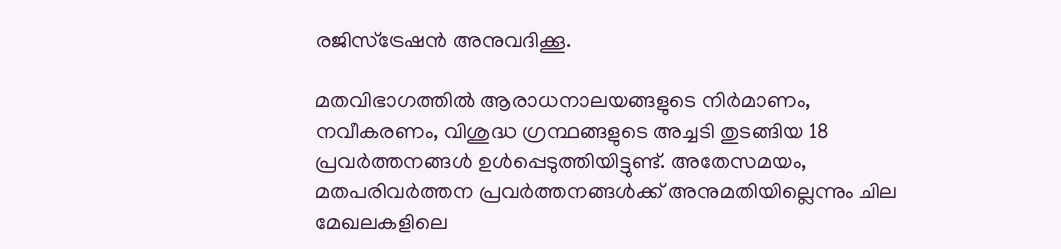രജിസ്ട്രേഷൻ അനുവദിക്കൂ.

മതവിഭാഗത്തിൽ ആരാധനാലയങ്ങളുടെ നിർമാണം, നവീകരണം, വിശുദ്ധ ഗ്രന്ഥങ്ങളുടെ അച്ചടി തുടങ്ങിയ 18 പ്രവർത്തനങ്ങൾ ഉൾപ്പെടുത്തിയിട്ടുണ്ട്. അതേസമയം, മതപരിവർത്തന പ്രവർത്തനങ്ങൾക്ക് അനുമതിയില്ലെന്നും ചില മേഖലകളിലെ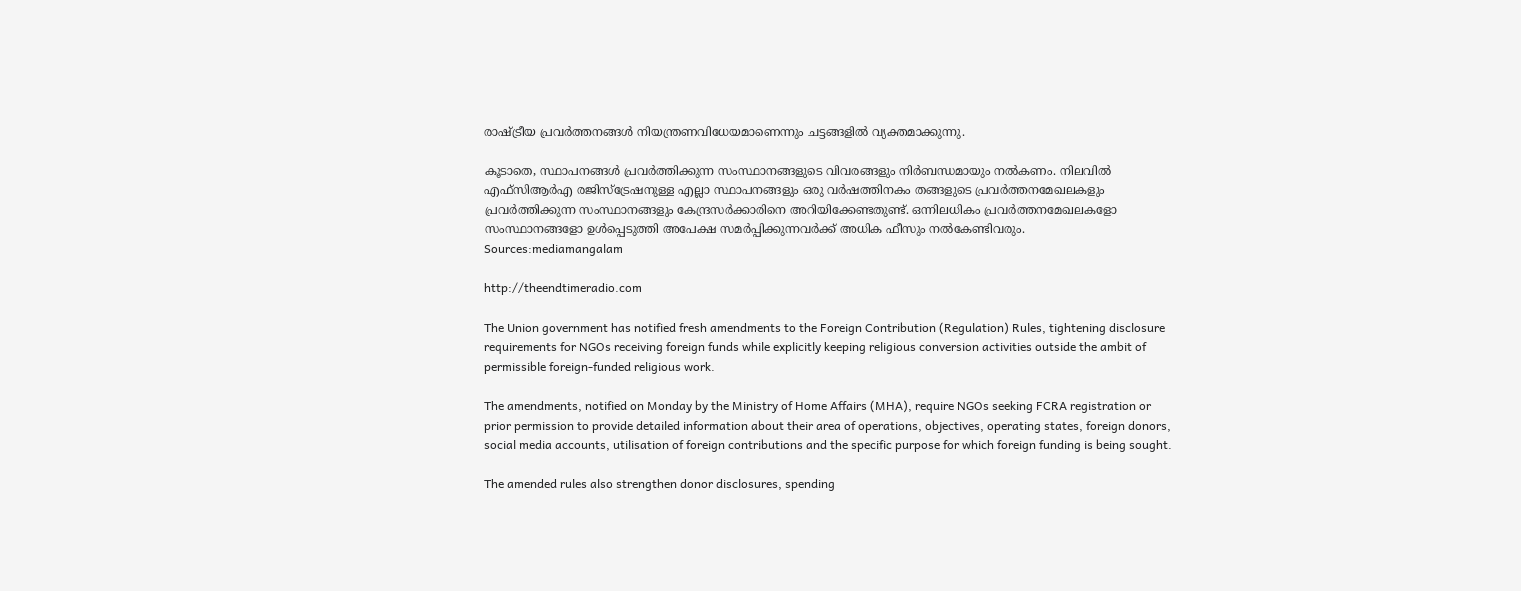രാഷ്ട്രീയ പ്രവർത്തനങ്ങൾ നിയന്ത്രണവിധേയമാണെന്നും ചട്ടങ്ങളിൽ വ്യക്തമാക്കുന്നു.

കൂടാതെ, സ്ഥാപനങ്ങൾ പ്രവർത്തിക്കുന്ന സംസ്ഥാനങ്ങളുടെ വിവരങ്ങളും നിർബന്ധമായും നൽകണം. നിലവിൽ എഫ്സിആർഎ രജിസ്ട്രേഷനുള്ള എല്ലാ സ്ഥാപനങ്ങളും ഒരു വർഷത്തിനകം തങ്ങളുടെ പ്രവർത്തനമേഖലകളും പ്രവർത്തിക്കുന്ന സംസ്ഥാനങ്ങളും കേന്ദ്രസർക്കാരിനെ അറിയിക്കേണ്ടതുണ്ട്. ഒന്നിലധികം പ്രവർത്തനമേഖലകളോ സംസ്ഥാനങ്ങളോ ഉൾപ്പെടുത്തി അപേക്ഷ സമർപ്പിക്കുന്നവർക്ക് അധിക ഫീസും നൽകേണ്ടിവരും.
Sources:mediamangalam

http://theendtimeradio.com

The Union government has notified fresh amendments to the Foreign Contribution (Regulation) Rules, tightening disclosure requirements for NGOs receiving foreign funds while explicitly keeping religious conversion activities outside the ambit of permissible foreign-funded religious work.

The amendments, notified on Monday by the Ministry of Home Affairs (MHA), require NGOs seeking FCRA registration or prior permission to provide detailed information about their area of operations, objectives, operating states, foreign donors, social media accounts, utilisation of foreign contributions and the specific purpose for which foreign funding is being sought.

The amended rules also strengthen donor disclosures, spending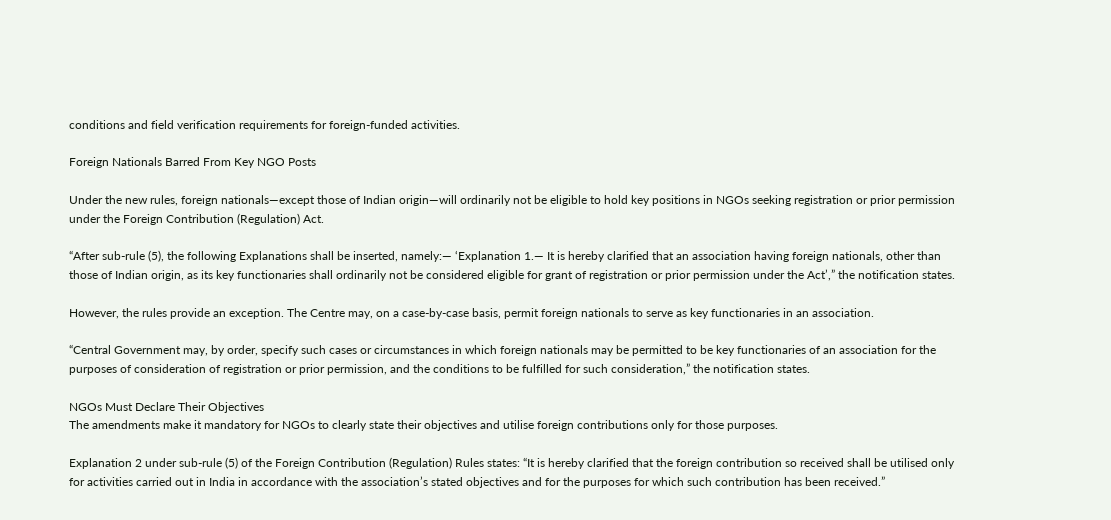conditions and field verification requirements for foreign-funded activities.

Foreign Nationals Barred From Key NGO Posts

Under the new rules, foreign nationals—except those of Indian origin—will ordinarily not be eligible to hold key positions in NGOs seeking registration or prior permission under the Foreign Contribution (Regulation) Act.

“After sub-rule (5), the following Explanations shall be inserted, namely:— ‘Explanation 1.— It is hereby clarified that an association having foreign nationals, other than those of Indian origin, as its key functionaries shall ordinarily not be considered eligible for grant of registration or prior permission under the Act’,” the notification states.

However, the rules provide an exception. The Centre may, on a case-by-case basis, permit foreign nationals to serve as key functionaries in an association.

“Central Government may, by order, specify such cases or circumstances in which foreign nationals may be permitted to be key functionaries of an association for the purposes of consideration of registration or prior permission, and the conditions to be fulfilled for such consideration,” the notification states.

NGOs Must Declare Their Objectives
The amendments make it mandatory for NGOs to clearly state their objectives and utilise foreign contributions only for those purposes.

Explanation 2 under sub-rule (5) of the Foreign Contribution (Regulation) Rules states: “It is hereby clarified that the foreign contribution so received shall be utilised only for activities carried out in India in accordance with the association’s stated objectives and for the purposes for which such contribution has been received.”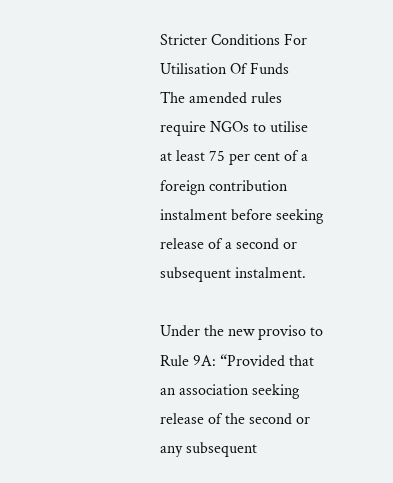Stricter Conditions For Utilisation Of Funds
The amended rules require NGOs to utilise at least 75 per cent of a foreign contribution instalment before seeking release of a second or subsequent instalment.

Under the new proviso to Rule 9A: “Provided that an association seeking release of the second or any subsequent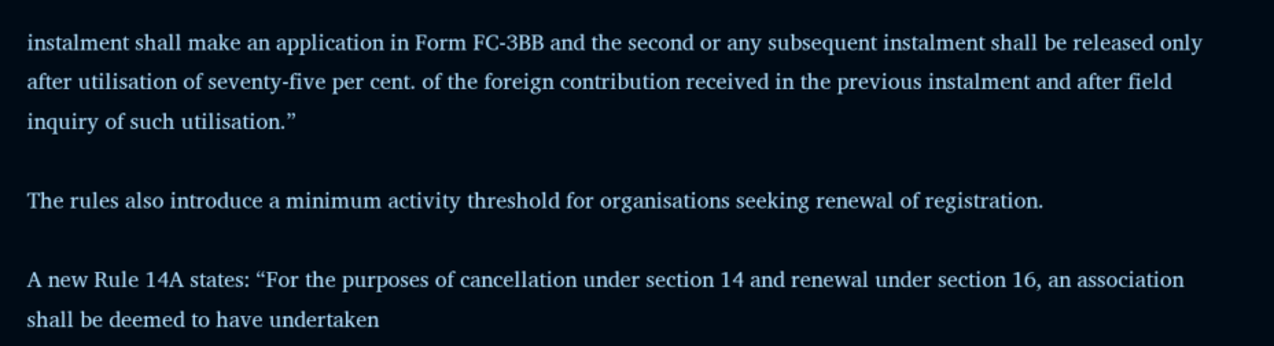instalment shall make an application in Form FC-3BB and the second or any subsequent instalment shall be released only after utilisation of seventy-five per cent. of the foreign contribution received in the previous instalment and after field inquiry of such utilisation.”

The rules also introduce a minimum activity threshold for organisations seeking renewal of registration.

A new Rule 14A states: “For the purposes of cancellation under section 14 and renewal under section 16, an association shall be deemed to have undertaken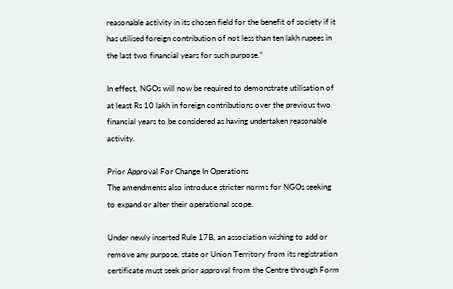reasonable activity in its chosen field for the benefit of society if it has utilised foreign contribution of not less than ten lakh rupees in the last two financial years for such purpose.”

In effect, NGOs will now be required to demonstrate utilisation of at least Rs 10 lakh in foreign contributions over the previous two financial years to be considered as having undertaken reasonable activity.

Prior Approval For Change In Operations
The amendments also introduce stricter norms for NGOs seeking to expand or alter their operational scope.

Under newly inserted Rule 17B, an association wishing to add or remove any purpose, state or Union Territory from its registration certificate must seek prior approval from the Centre through Form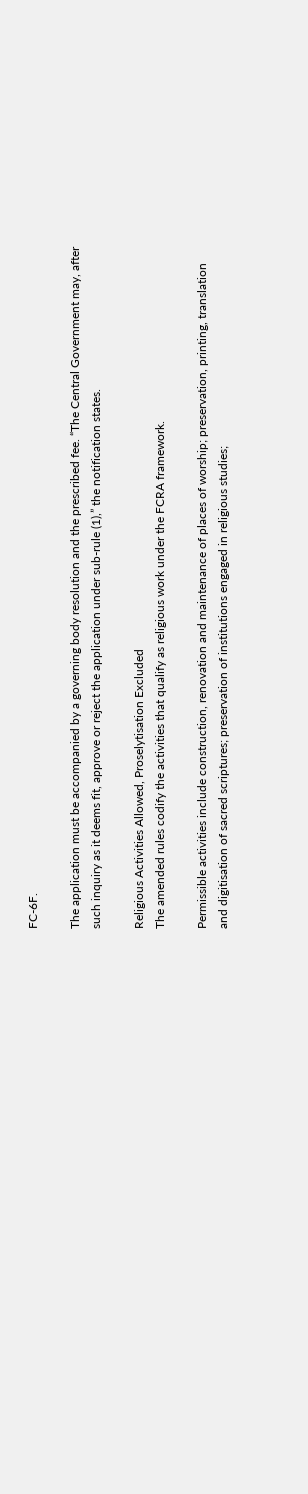FC-6F.

The application must be accompanied by a governing body resolution and the prescribed fee. “The Central Government may, after such inquiry as it deems fit, approve or reject the application under sub-rule (1),” the notification states.

Religious Activities Allowed, Proselytisation Excluded
The amended rules codify the activities that qualify as religious work under the FCRA framework.

Permissible activities include construction, renovation and maintenance of places of worship; preservation, printing, translation and digitisation of sacred scriptures; preservation of institutions engaged in religious studies;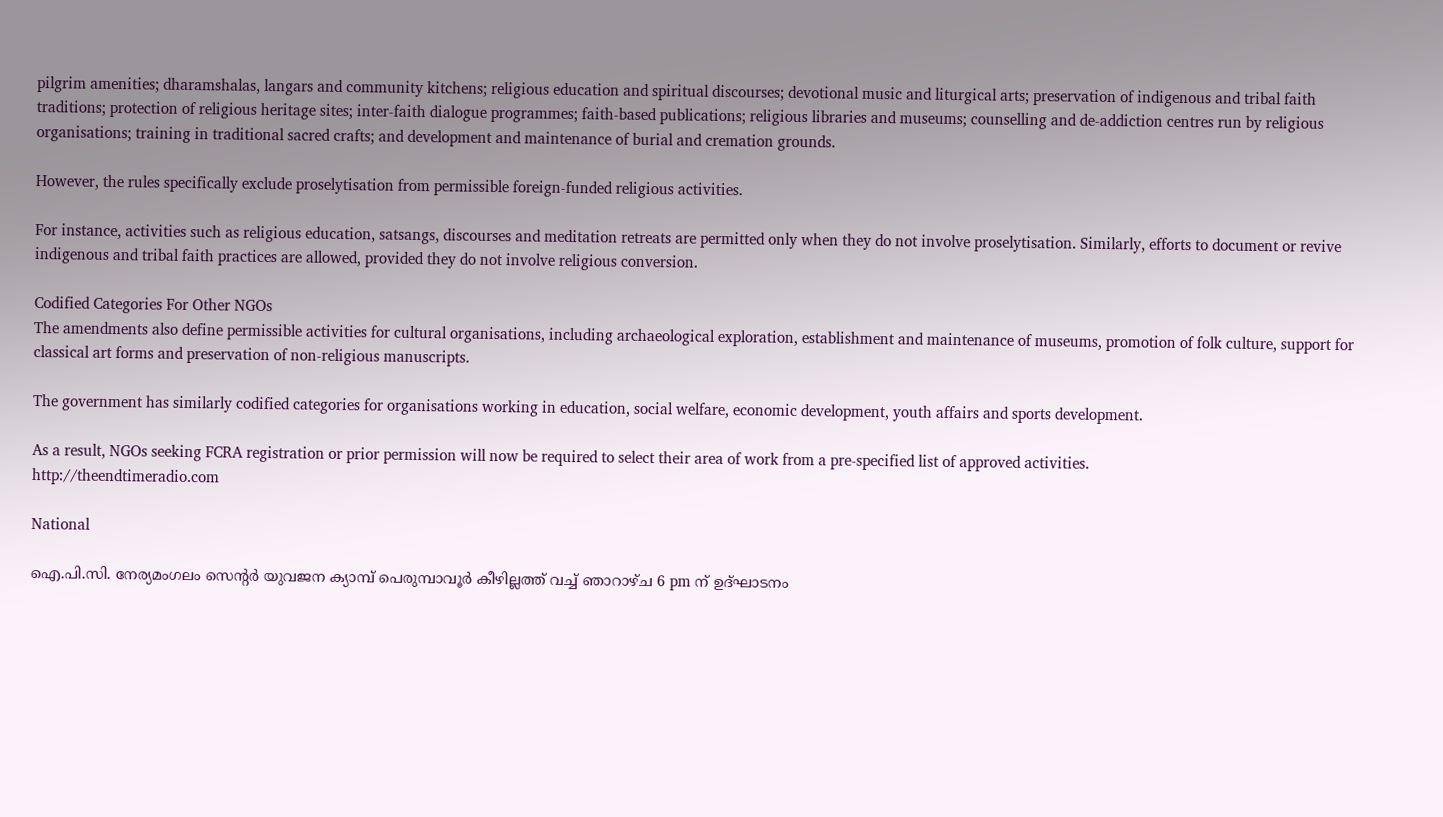pilgrim amenities; dharamshalas, langars and community kitchens; religious education and spiritual discourses; devotional music and liturgical arts; preservation of indigenous and tribal faith traditions; protection of religious heritage sites; inter-faith dialogue programmes; faith-based publications; religious libraries and museums; counselling and de-addiction centres run by religious organisations; training in traditional sacred crafts; and development and maintenance of burial and cremation grounds.

However, the rules specifically exclude proselytisation from permissible foreign-funded religious activities.

For instance, activities such as religious education, satsangs, discourses and meditation retreats are permitted only when they do not involve proselytisation. Similarly, efforts to document or revive indigenous and tribal faith practices are allowed, provided they do not involve religious conversion.

Codified Categories For Other NGOs
The amendments also define permissible activities for cultural organisations, including archaeological exploration, establishment and maintenance of museums, promotion of folk culture, support for classical art forms and preservation of non-religious manuscripts.

The government has similarly codified categories for organisations working in education, social welfare, economic development, youth affairs and sports development.

As a result, NGOs seeking FCRA registration or prior permission will now be required to select their area of work from a pre-specified list of approved activities.
http://theendtimeradio.com

National

ഐ.പി.സി. നേര്യമംഗലം സെന്റർ യുവജന ക്യാമ്പ് പെരുമ്പാവൂർ കീഴില്ലത്ത് വച്ച് ഞാറാഴ്ച 6 pm ന് ഉദ്ഘാടനം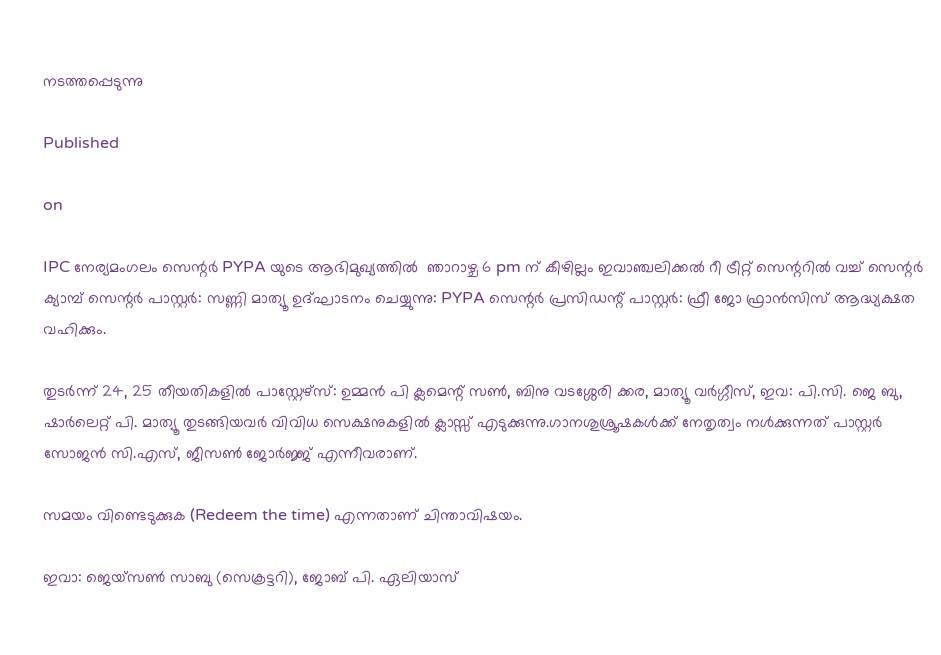നടത്തപ്പെടുന്നു

Published

on

IPC നേര്യമംഗലം സെന്റർ PYPA യുടെ ആഭിമുഖ്യത്തിൽ  ഞാറാഴ്ച 6 pm ന് കീഴില്ലം ഇവാഞ്ചലിക്കൽ റീ ട്രീറ്റ് സെന്ററിൽ വച്ച് സെന്റർ ക്യാമ്പ് സെന്റർ പാസ്റ്റർ: സണ്ണി മാത്യൂ ഉദ്ഘാടനം ചെയ്യുന്നു: PYPA സെന്റർ പ്രസിഡന്റ് പാസ്റ്റർ: ഫ്രീ ജോ ഫ്രാൻസിസ് ആദ്ധ്യക്ഷത വഹിക്കും.

തുടർന്ന് 24, 25 തീയതികളിൽ പാസ്റ്റേഴ്സ്: ഉമ്മൻ പി ക്ലമെന്റ് സൺ, ബിനു വടശ്ശേരി ക്കര, മാത്യൂ വർഗ്ഗീസ്, ഇവ: പി.സി. ജെ ബു, ഷാർലെറ്റ് പി. മാത്യൂ തുടങ്ങിയവർ വിവിധ സെക്ഷനുകളിൽ ക്ലാസ്സ് എടുക്കുന്നു.ഗാനശുശ്രൂഷകൾക്ക് നേതൃത്വം നൾക്കുന്നത് പാസ്റ്റർ സോജൻ സി.എസ്, ജീസൺ ജോർജ്ജ് എന്നീവരാണ്.

സമയം വിണ്ടെടുക്കുക (Redeem the time) എന്നതാണ് ചിന്താവിഷയം.

ഇവാ: ജെയ്സൺ സാബു (സെക്രട്ടറി), ജോബ് പി. ഏലിയാസ്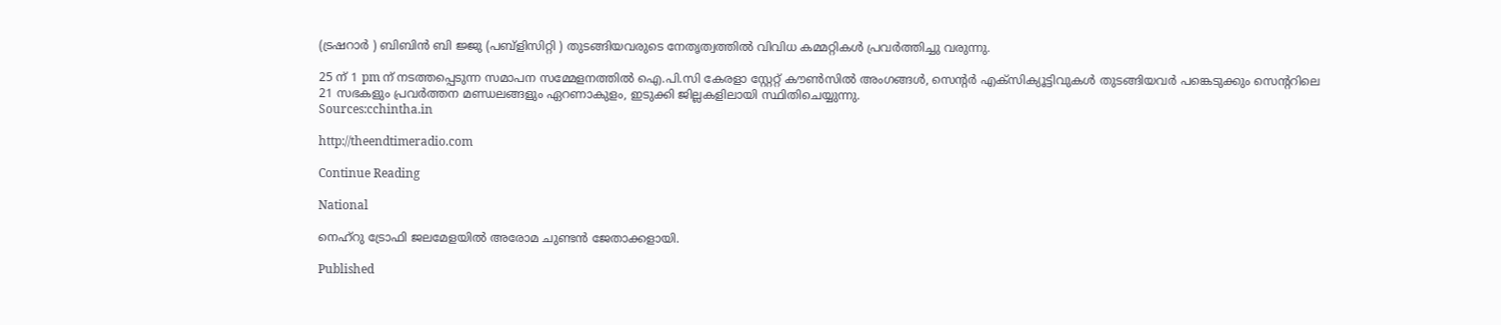(ട്രഷറാർ ) ബിബിൻ ബി ജ്ജു (പബ്ളിസിറ്റി ) തുടങ്ങിയവരുടെ നേതൃത്വത്തിൽ വിവിധ കമ്മറ്റികൾ പ്രവർത്തിച്ചു വരുന്നു.

25 ന് 1 pm ന് നടത്തപ്പെടുന്ന സമാപന സമ്മേളനത്തിൽ ഐ.പി.സി കേരളാ സ്റ്റേറ്റ് കൗൺസിൽ അംഗങ്ങൾ, സെന്റർ എക്സിക്യൂട്ടിവുകൾ തുടങ്ങിയവർ പങ്കെടുക്കും സെന്ററിലെ 21 സഭകളും പ്രവർത്തന മണ്ഡലങ്ങളും ഏറണാകുളം, ഇടുക്കി ജില്ലകളിലായി സ്ഥിതിചെയ്യുന്നു.
Sources:cchintha.in

http://theendtimeradio.com

Continue Reading

National

നെഹ്റു ട്രോഫി ജലമേളയിൽ അരോമ ചുണ്ടൻ ജേതാക്കളായി.

Published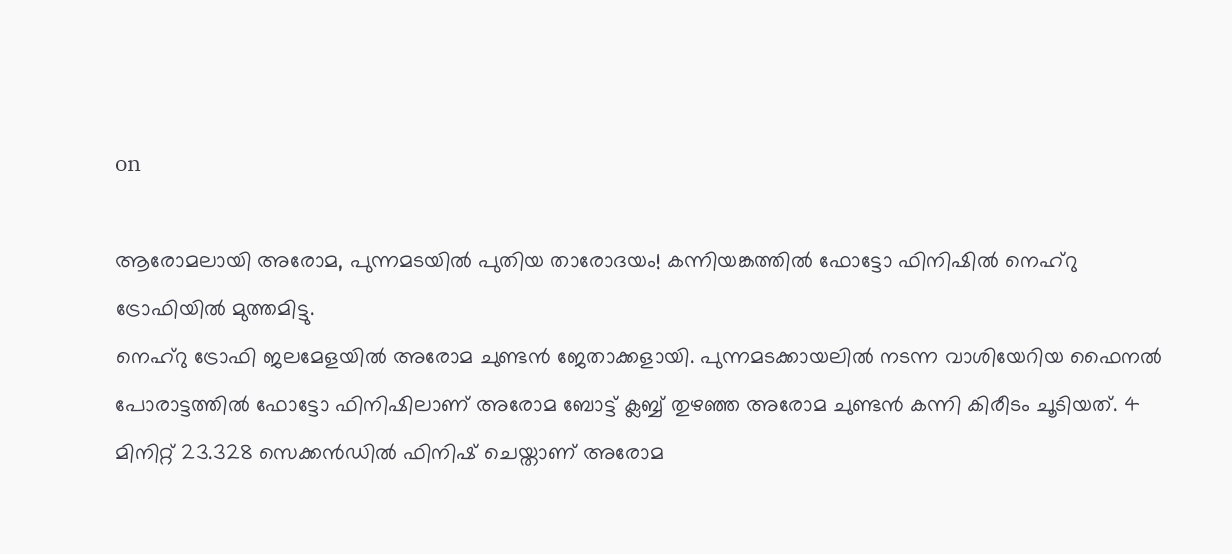on

ആരോമലായി അരോമ, പുന്നമടയിൽ പുതിയ താരോദയം! കന്നിയങ്കത്തിൽ ഫോട്ടോ ഫിനിഷിൽ നെഹ്റു ട്രോഫിയിൽ മുത്തമിട്ടു.
നെഹ്റു ട്രോഫി ജലമേളയിൽ അരോമ ചുണ്ടൻ ജേതാക്കളായി. പുന്നമടക്കായലിൽ നടന്ന വാശിയേറിയ ഫൈനൽ പോരാട്ടത്തിൽ ഫോട്ടോ ഫിനിഷിലാണ് അരോമ ബോട്ട് ക്ലബ്ബ് തുഴഞ്ഞ അരോമ ചുണ്ടൻ കന്നി കിരീടം ചൂടിയത്. 4 മിനിറ്റ് 23.328 സെക്കൻഡിൽ ഫിനിഷ് ചെയ്താണ് അരോമ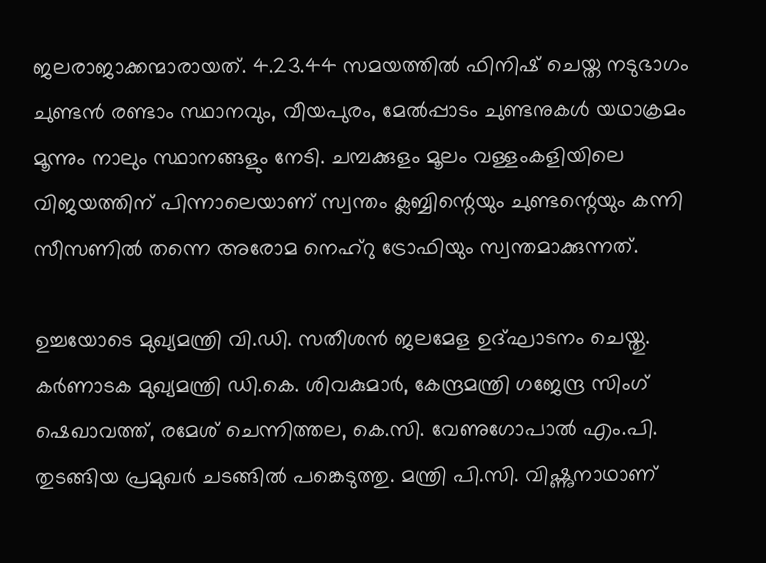ജലരാജാക്കന്മാരായത്. 4.23.44 സമയത്തിൽ ഫിനിഷ് ചെയ്ത നടുഭാഗം ചുണ്ടൻ രണ്ടാം സ്ഥാനവും, വീയപുരം, മേൽപ്പാടം ചുണ്ടനുകൾ യഥാക്രമം മൂന്നും നാലും സ്ഥാനങ്ങളും നേടി. ചമ്പക്കുളം മൂലം വള്ളംകളിയിലെ വിജയത്തിന് പിന്നാലെയാണ് സ്വന്തം ക്ലബ്ബിന്റെയും ചുണ്ടന്റെയും കന്നി സീസണിൽ തന്നെ അരോമ നെഹ്റു ട്രോഫിയും സ്വന്തമാക്കുന്നത്.

ഉച്ചയോടെ മുഖ്യമന്ത്രി വി.ഡി. സതീശൻ ജലമേള ഉദ്ഘാടനം ചെയ്തു. കർണാടക മുഖ്യമന്ത്രി ഡി.കെ. ശിവകുമാർ, കേന്ദ്രമന്ത്രി ഗജേന്ദ്ര സിംഗ് ഷെഖാവത്ത്, രമേശ് ചെന്നിത്തല, കെ.സി. വേണുഗോപാൽ എം.പി. തുടങ്ങിയ പ്രമുഖർ ചടങ്ങിൽ പങ്കെടുത്തു. മന്ത്രി പി.സി. വിഷ്ണുനാഥാണ്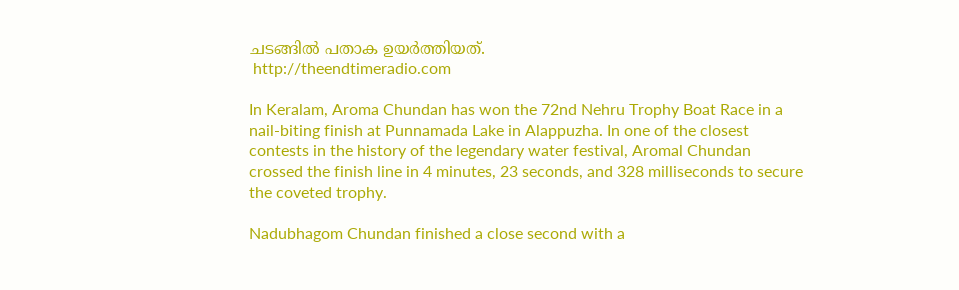ചടങ്ങിൽ പതാക ഉയർത്തിയത്.
 http://theendtimeradio.com

In Keralam, Aroma Chundan has won the 72nd Nehru Trophy Boat Race in a nail-biting finish at Punnamada Lake in Alappuzha. In one of the closest contests in the history of the legendary water festival, Aromal Chundan crossed the finish line in 4 minutes, 23 seconds, and 328 milliseconds to secure the coveted trophy.

Nadubhagom Chundan finished a close second with a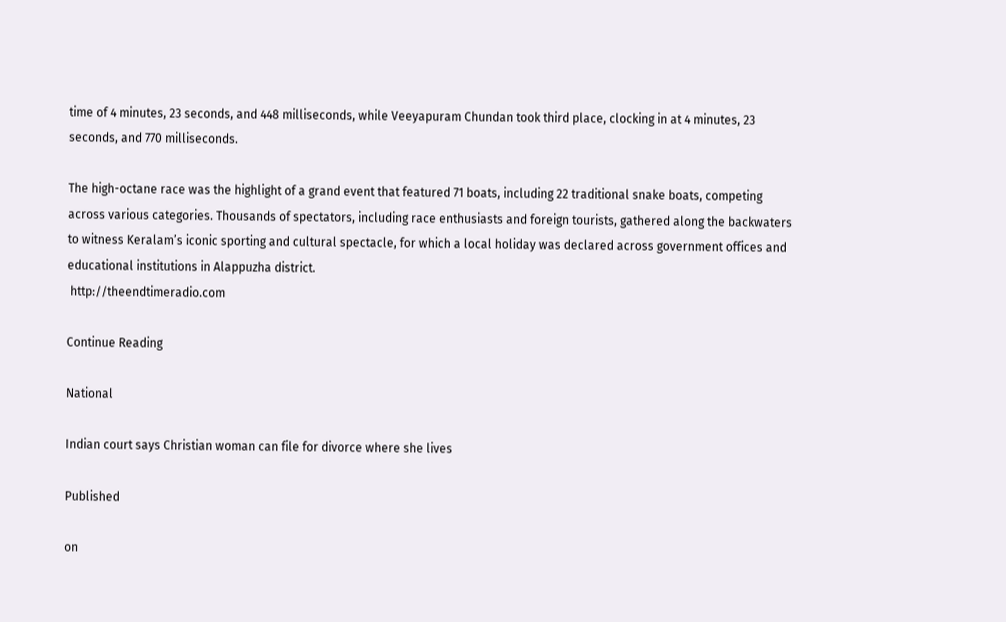time of 4 minutes, 23 seconds, and 448 milliseconds, while Veeyapuram Chundan took third place, clocking in at 4 minutes, 23 seconds, and 770 milliseconds.

The high-octane race was the highlight of a grand event that featured 71 boats, including 22 traditional snake boats, competing across various categories. Thousands of spectators, including race enthusiasts and foreign tourists, gathered along the backwaters to witness Keralam’s iconic sporting and cultural spectacle, for which a local holiday was declared across government offices and educational institutions in Alappuzha district.
 http://theendtimeradio.com

Continue Reading

National

Indian court says Christian woman can file for divorce where she lives

Published

on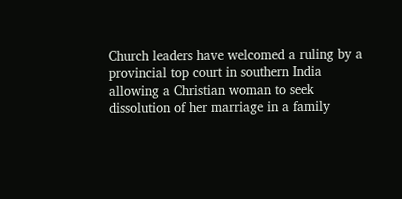Church leaders have welcomed a ruling by a provincial top court in southern India allowing a Christian woman to seek dissolution of her marriage in a family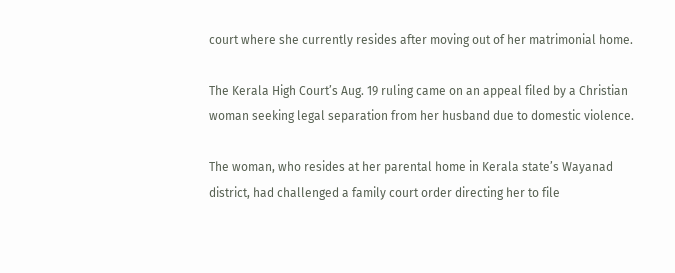court where she currently resides after moving out of her matrimonial home.

The Kerala High Court’s Aug. 19 ruling came on an appeal filed by a Christian woman seeking legal separation from her husband due to domestic violence.

The woman, who resides at her parental home in Kerala state’s Wayanad district, had challenged a family court order directing her to file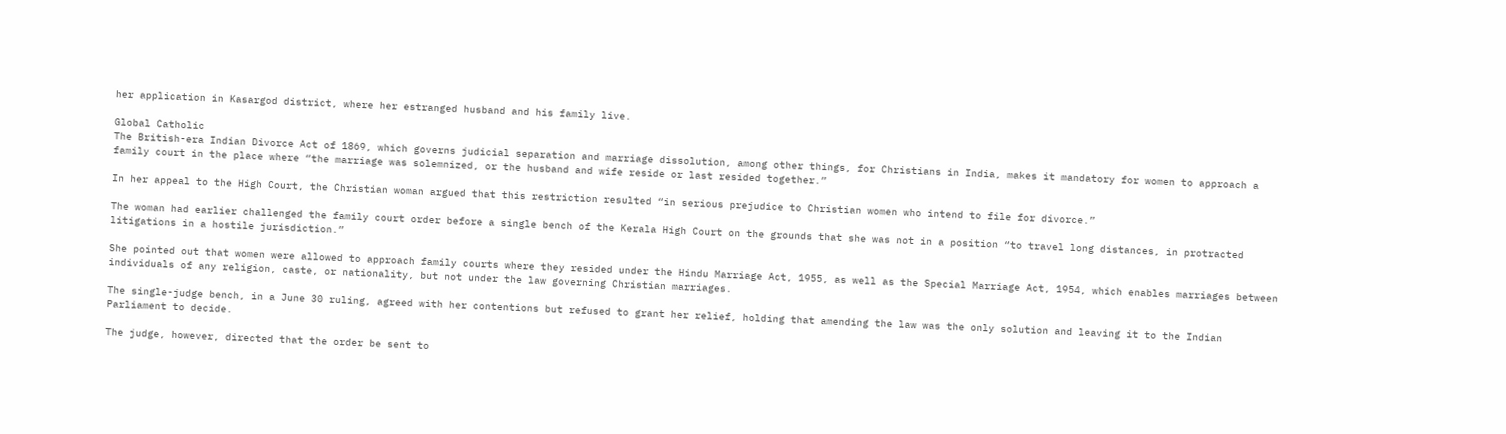her application in Kasargod district, where her estranged husband and his family live.

Global Catholic
The British-era Indian Divorce Act of 1869, which governs judicial separation and marriage dissolution, among other things, for Christians in India, makes it mandatory for women to approach a family court in the place where “the marriage was solemnized, or the husband and wife reside or last resided together.”

In her appeal to the High Court, the Christian woman argued that this restriction resulted “in serious prejudice to Christian women who intend to file for divorce.”

The woman had earlier challenged the family court order before a single bench of the Kerala High Court on the grounds that she was not in a position “to travel long distances, in protracted litigations in a hostile jurisdiction.”

She pointed out that women were allowed to approach family courts where they resided under the Hindu Marriage Act, 1955, as well as the Special Marriage Act, 1954, which enables marriages between individuals of any religion, caste, or nationality, but not under the law governing Christian marriages.

The single-judge bench, in a June 30 ruling, agreed with her contentions but refused to grant her relief, holding that amending the law was the only solution and leaving it to the Indian Parliament to decide.

The judge, however, directed that the order be sent to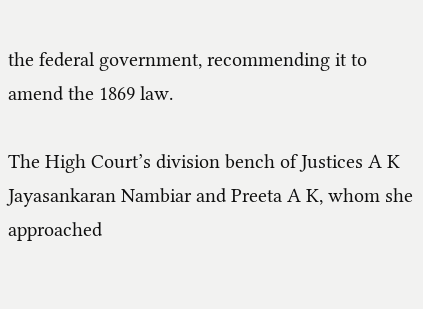the federal government, recommending it to amend the 1869 law.

The High Court’s division bench of Justices A K Jayasankaran Nambiar and Preeta A K, whom she approached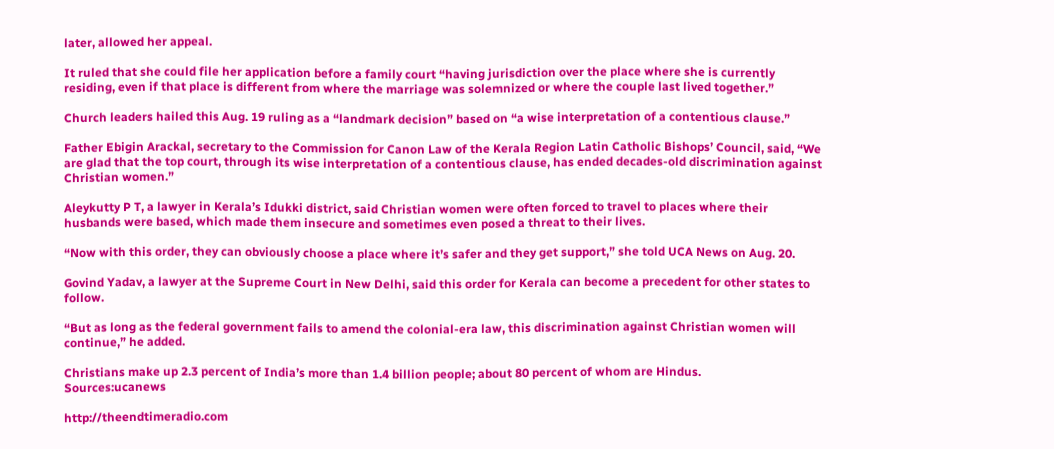later, allowed her appeal.

It ruled that she could file her application before a family court “having jurisdiction over the place where she is currently residing, even if that place is different from where the marriage was solemnized or where the couple last lived together.”

Church leaders hailed this Aug. 19 ruling as a “landmark decision” based on “a wise interpretation of a contentious clause.”

Father Ebigin Arackal, secretary to the Commission for Canon Law of the Kerala Region Latin Catholic Bishops’ Council, said, “We are glad that the top court, through its wise interpretation of a contentious clause, has ended decades-old discrimination against Christian women.”

Aleykutty P T, a lawyer in Kerala’s Idukki district, said Christian women were often forced to travel to places where their husbands were based, which made them insecure and sometimes even posed a threat to their lives.

“Now with this order, they can obviously choose a place where it’s safer and they get support,” she told UCA News on Aug. 20.

Govind Yadav, a lawyer at the Supreme Court in New Delhi, said this order for Kerala can become a precedent for other states to follow.

“But as long as the federal government fails to amend the colonial-era law, this discrimination against Christian women will continue,” he added.

Christians make up 2.3 percent of India’s more than 1.4 billion people; about 80 percent of whom are Hindus.
Sources:ucanews

http://theendtimeradio.com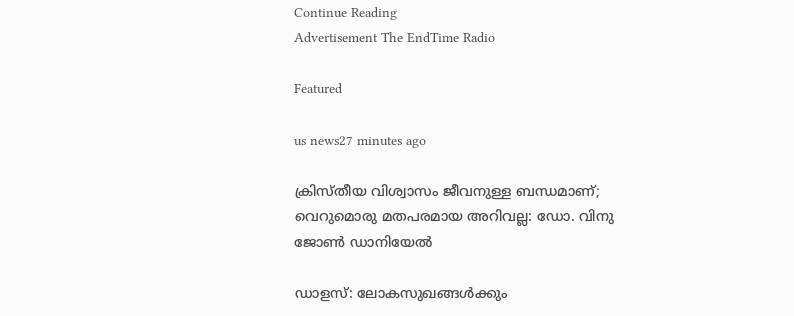Continue Reading
Advertisement The EndTime Radio

Featured

us news27 minutes ago

ക്രിസ്തീയ വിശ്വാസം ജീവനുള്ള ബന്ധമാണ്; വെറുമൊരു മതപരമായ അറിവല്ല: ഡോ. വിനു ജോൺ ഡാനിയേൽ

ഡാളസ്: ലോകസുഖങ്ങൾക്കും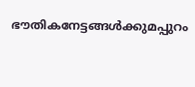ഭൗതികനേട്ടങ്ങൾക്കുമപ്പുറം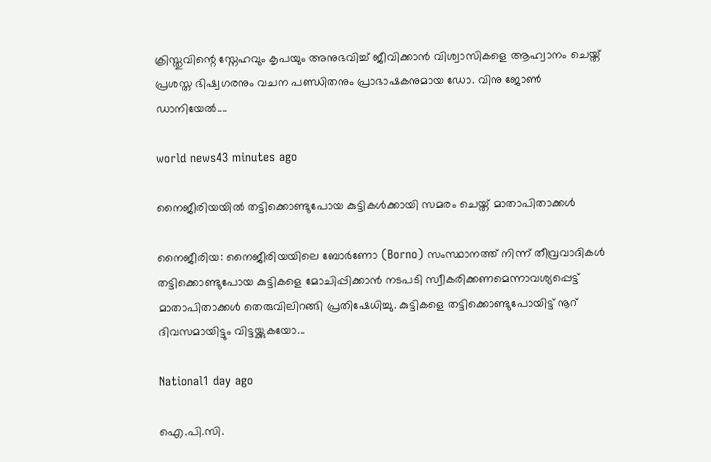ക്രിസ്തുവിന്റെ സ്നേഹവും കൃപയും അനുഭവിച്ച് ജീവിക്കാൻ വിശ്വാസികളെ ആഹ്വാനം ചെയ്ത് പ്രശസ്ത ഭിഷ്വഗരനും വചന പണ്ഡിതനും പ്രാഭാഷകനുമായ ഡോ. വിനു ജോൺ ഡാനിയേൽ....

world news43 minutes ago

നൈജീരിയയിൽ തട്ടിക്കൊണ്ടുപോയ കുട്ടികൾക്കായി സമരം ചെയ്ത് മാതാപിതാക്കൾ

നൈജീരിയ: നൈജീരിയയിലെ ബോർണോ (Borno) സംസ്ഥാനത്ത് നിന്ന് തീവ്രവാദികൾ തട്ടിക്കൊണ്ടുപോയ കുട്ടികളെ മോചിപ്പിക്കാൻ നടപടി സ്വീകരിക്കണമെന്നാവശ്യപ്പെട്ട് മാതാപിതാക്കൾ തെരുവിലിറങ്ങി പ്രതിഷേധിച്ചു. കുട്ടികളെ തട്ടിക്കൊണ്ടുപോയിട്ട് നൂറ് ദിവസമായിട്ടും വിട്ടയ്ക്കുകയോ...

National1 day ago

ഐ.പി.സി.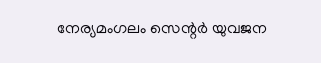നേര്യമംഗലം സെന്റർ യുവജന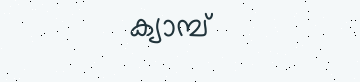ക്യാമ്പ്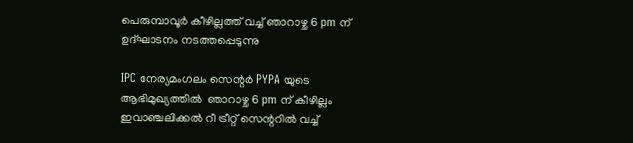പെരുമ്പാവൂർ കീഴില്ലത്ത് വച്ച് ഞാറാഴ്ച 6 pm ന് ഉദ്ഘാടനം നടത്തപ്പെടുന്നു

IPC നേര്യമംഗലം സെന്റർ PYPA യുടെ ആഭിമുഖ്യത്തിൽ  ഞാറാഴ്ച 6 pm ന് കീഴില്ലം ഇവാഞ്ചലിക്കൽ റീ ട്രീറ്റ് സെന്ററിൽ വച്ച്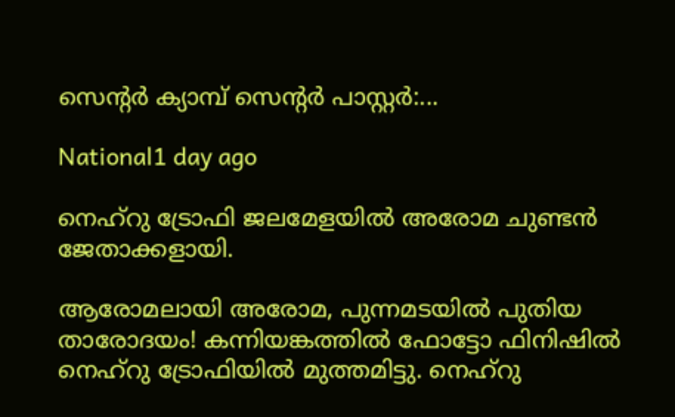സെന്റർ ക്യാമ്പ് സെന്റർ പാസ്റ്റർ:...

National1 day ago

നെഹ്റു ട്രോഫി ജലമേളയിൽ അരോമ ചുണ്ടൻ ജേതാക്കളായി.

ആരോമലായി അരോമ, പുന്നമടയിൽ പുതിയ താരോദയം! കന്നിയങ്കത്തിൽ ഫോട്ടോ ഫിനിഷിൽ നെഹ്റു ട്രോഫിയിൽ മുത്തമിട്ടു. നെഹ്റു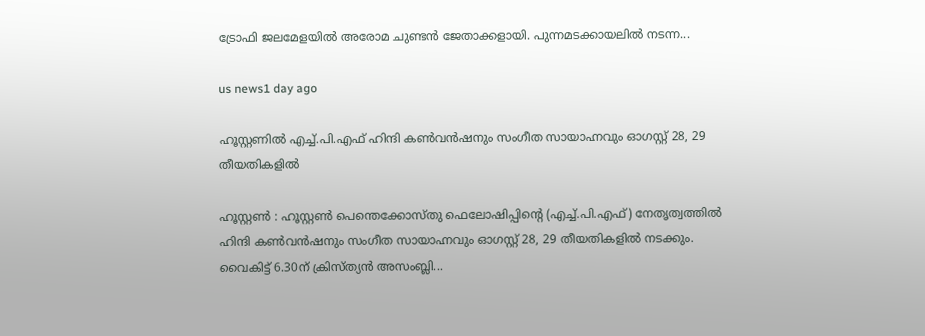ട്രോഫി ജലമേളയിൽ അരോമ ചുണ്ടൻ ജേതാക്കളായി. പുന്നമടക്കായലിൽ നടന്ന...

us news1 day ago

ഹൂസ്റ്റണില്‍ എച്ച്.പി.എഫ് ഹിന്ദി കണ്‍വന്‍ഷനും സംഗീത സായാഹ്നവും ഓഗസ്റ്റ് 28, 29 തീയതികളില്‍

ഹൂസ്റ്റണ്‍ : ഹൂസ്റ്റണ്‍ പെന്തെക്കോസ്തു ഫെലോഷിപ്പിന്റെ (എച്ച്.പി.എഫ്) നേതൃത്വത്തില്‍ ഹിന്ദി കണ്‍വന്‍ഷനും സംഗീത സായാഹ്നവും ഓഗസ്റ്റ് 28, 29 തീയതികളില്‍ നടക്കും. വൈകിട്ട് 6.30ന് ക്രിസ്ത്യന്‍ അസംബ്ലി...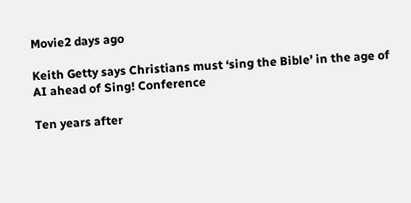Movie2 days ago

Keith Getty says Christians must ‘sing the Bible’ in the age of AI ahead of Sing! Conference

Ten years after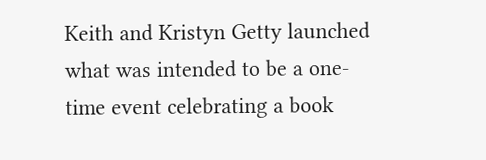Keith and Kristyn Getty launched what was intended to be a one-time event celebrating a book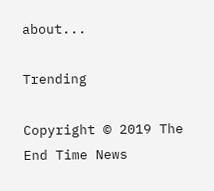about...

Trending

Copyright © 2019 The End Time News